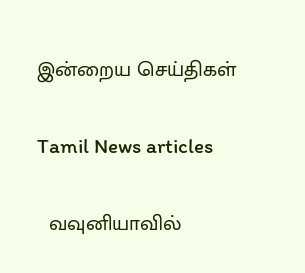இன்றைய செய்திகள்

Tamil News articles

  வவுனியாவில்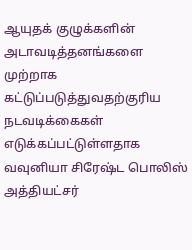ஆயுதக் குழுக்களின் அடாவடித்தனங்களை முற்றாக கட்டுப்படுத்துவதற்குரிய நடவடிக்கைகள் எடுக்கப்பட்டுள்ளதாக வவுனியா சிரேஷ்ட பொலிஸ் அத்தியட்சர்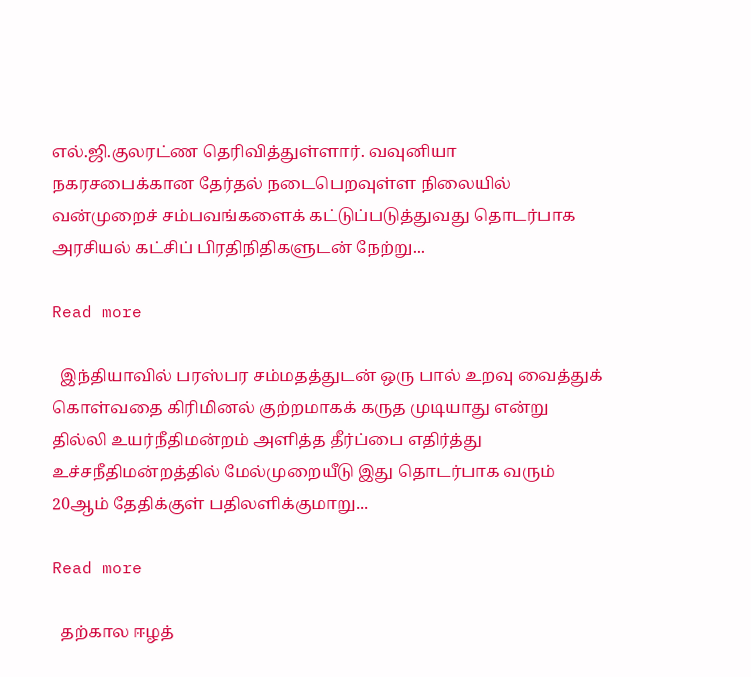எல்.ஜி.குலரட்ண தெரிவித்துள்ளார். வவுனியா நகரசபைக்கான தேர்தல் நடைபெறவுள்ள நிலையில் வன்முறைச் சம்பவங்களைக் கட்டுப்படுத்துவது தொடர்பாக அரசியல் கட்சிப் பிரதிநிதிகளுடன் நேற்று...

Read more

  இந்தியாவில் பரஸ்பர சம்மதத்துடன் ஒரு பால் உறவு வைத்துக் கொள்வதை கிரிமினல் குற்றமாகக் கருத முடியாது என்று தில்லி உயர்நீதிமன்றம் அளித்த தீர்ப்பை எதிர்த்து உச்சநீதிமன்றத்தில் மேல்முறையீடு இது தொடர்பாக வரும் 20ஆம் தேதிக்குள் பதிலளிக்குமாறு...

Read more

  தற்கால ஈழத்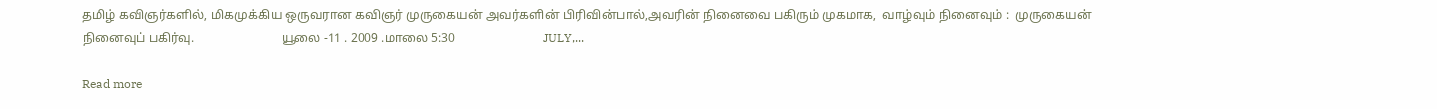தமிழ் கவிஞர்களில், மிகமுக்கிய ஒருவரான கவிஞர் முருகையன் அவர்களின் பிரிவின்பால்,அவரின் நினைவை பகிரும் முகமாக,  வாழ்வும் நினைவும் :  முருகையன் நினைவுப் பகிர்வு.                            யூலை -11 . 2009 .மாலை 5:30                            JULY,...

Read more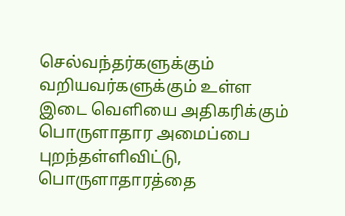செல்வந்தர்களுக்கும் வறியவர்களுக்கும் உள்ள இடை வெளியை அதிகரிக்கும் பொருளாதார அமைப்பை புறந்தள்ளிவிட்டு, பொருளாதாரத்தை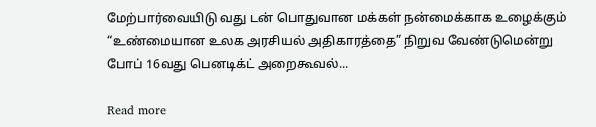மேற்பார்வையிடு வது டன் பொதுவான மக்கள் நன்மைக்காக உழைக்கும் “உண்மையான உலக அரசியல் அதிகாரத்தை” நிறுவ வேண்டுமென்று போப் 16வது பெனடிக்ட் அறைகூவல்...

Read more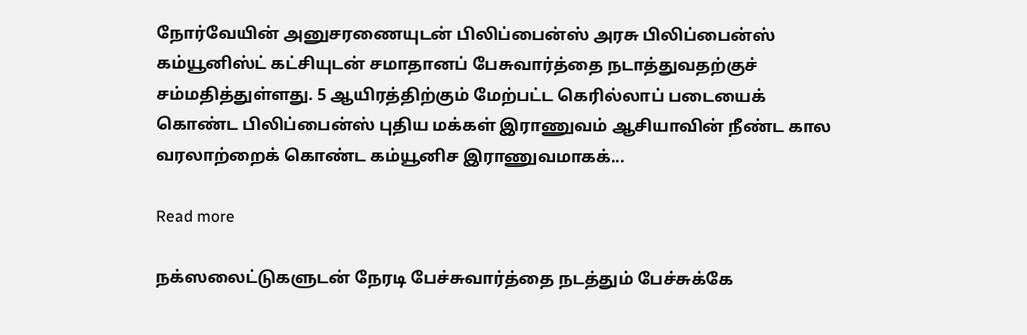நோர்வேயின் அனுசரணையுடன் பிலிப்பைன்ஸ் அரசு பிலிப்பைன்ஸ் கம்யூனிஸ்ட் கட்சியுடன் சமாதானப் பேசுவார்த்தை நடாத்துவதற்குச் சம்மதித்துள்ளது. 5 ஆயிரத்திற்கும் மேற்பட்ட கெரில்லாப் படையைக் கொண்ட பிலிப்பைன்ஸ் புதிய மக்கள் இராணுவம் ஆசியாவின் நீண்ட கால வரலாற்றைக் கொண்ட கம்யூனிச இராணுவமாகக்...

Read more

நக்ஸலைட்டுகளுடன் நேரடி பேச்சுவார்த்தை நடத்தும் பேச்சுக்கே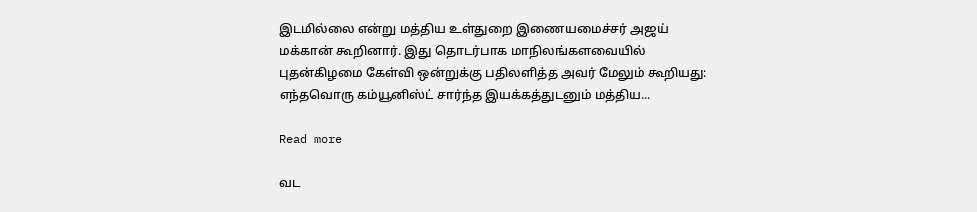இடமில்லை என்று மத்திய உள்துறை இணையமைச்சர் அஜய் மக்கான் கூறினார். இது தொடர்பாக மாநிலங்களவையில் புதன்கிழமை கேள்வி ஒன்றுக்கு பதிலளித்த அவர் மேலும் கூறியது: எந்தவொரு கம்யூனிஸ்ட் சார்ந்த இயக்கத்துடனும் மத்திய...

Read more

வட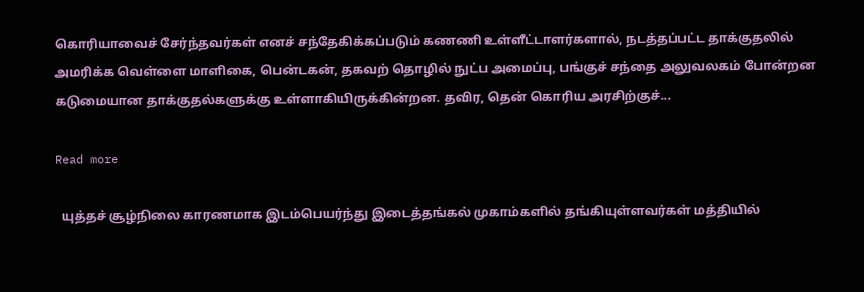கொரியாவைச் சேர்ந்தவர்கள் எனச் சந்தேகிக்கப்படும் கணணி உள்ளீட்டாளர்களால், நடத்தப்பட்ட தாக்குதலில் அமரிக்க வெள்ளை மாளிகை, பென்டகன், தகவற் தொழில் நுட்ப அமைப்பு, பங்குச் சந்தை அலுவலகம் போன்றன கடுமையான தாக்குதல்களுக்கு உள்ளாகியிருக்கின்றன. தவிர, தென் கொரிய அரசிற்குச்...

Read more

  யுத்தச் சூழ்நிலை காரணமாக இடம்பெயர்ந்து இடைத்தங்கல் முகாம்களில் தங்கியுள்ளவர்கள் மத்தியில்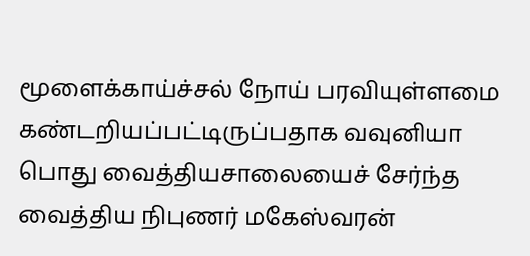மூளைக்காய்ச்சல் நோய் பரவியுள்ளமை கண்டறியப்பட்டிருப்பதாக வவுனியா பொது வைத்தியசாலையைச் சேர்ந்த வைத்திய நிபுணர் மகேஸ்வரன்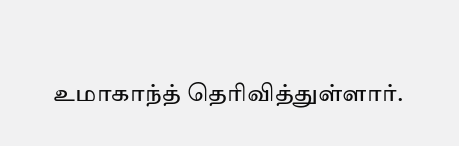உமாகாந்த் தெரிவித்துள்ளார்.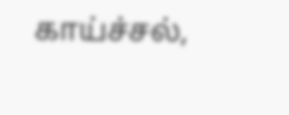காய்ச்சல்,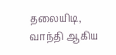தலையிடி, வாந்தி ஆகிய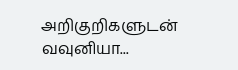அறிகுறிகளுடன் வவுனியா...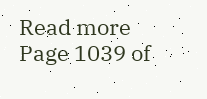Read more
Page 1039 of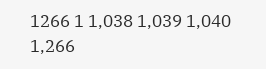1266 1 1,038 1,039 1,040 1,266